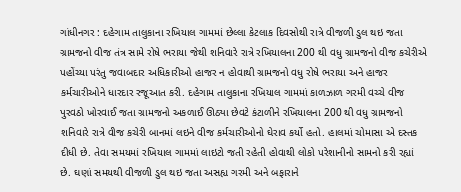ગાંધીનગર : દહેગામ તાલુકાના રખિયાલ ગામમાં છેલ્લા કેટલાક દિવસોથી રાત્રે વીજળી ડુલ થઇ જતા ગ્રામજનો વીજ તંત્ર સામે રોષે ભરાયા જેથી શનિવારે રાત્રે રખિયાલના 200 થી વધુ ગ્રામજનો વીજ કચેરીએ પહોંચ્યા પરંતુ જવાબદાર અધિકારીઓ હાજર ન હોવાથી ગ્રામજનો વધુ રોષે ભરાયા અને હાજર કર્મચારીઓને ધારદાર રજૂઆત કરી. દહેગામ તાલુકાના રખિયાલ ગામમાં કાળઝાળ ગરમી વચ્ચે વીજ પુરવઠો ખોરવાઈ જતા ગ્રામજનો અકળાઈ ઊઠ્યા છેવટે કંટાળીને રખિયાલના 200 થી વધુ ગ્રામજનો શનિવારે રાત્રે વીજ કચેરી બાનમાં લઇને વીજ કર્મચારીઓનો ઘેરાવ કર્યો હતો. હાલમાં ચોમાસા એ દસ્તક દીધી છે. તેવા સમયમાં રખિયાલ ગામમાં લાઇટો જતી રહેતી હોવાથી લોકો પરેશાનીનો સામનો કરી રહ્યાં છે. ઘણાં સમયથી વીજળી ડુલ થઇ જતા અસહ્ય ગરમી અને બફારાને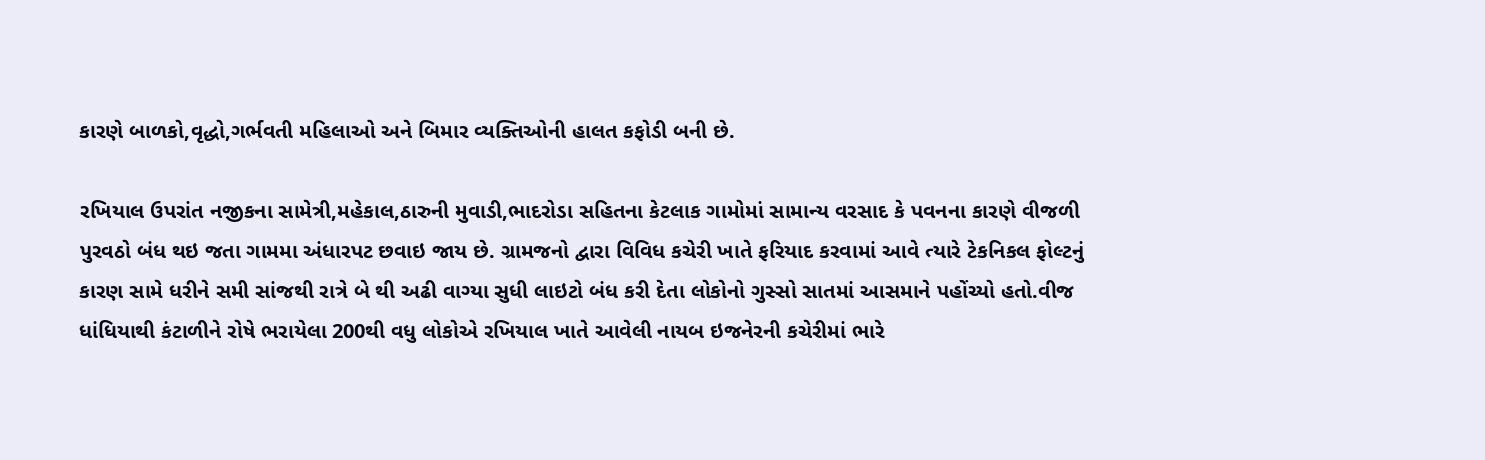કારણે બાળકો,વૃદ્ધો,ગર્ભવતી મહિલાઓ અને બિમાર વ્યક્તિઓની હાલત કફોડી બની છે.

રખિયાલ ઉપરાંત નજીકના સામેત્રી,મહેકાલ,ઠારુની મુવાડી,ભાદરોડા સહિતના કેટલાક ગામોમાં સામાન્ય વરસાદ કે પવનના કારણે વીજળી પુરવઠો બંધ થઇ જતા ગામમા અંધારપટ છવાઇ જાય છે. ગ્રામજનો દ્વારા વિવિધ કચેરી ખાતે ફરિયાદ કરવામાં આવે ત્યારે ટેકનિકલ ફોલ્ટનું કારણ સામે ધરીને સમી સાંજથી રાત્રે બે થી અઢી વાગ્યા સુધી લાઇટો બંધ કરી દેતા લોકોનો ગુસ્સો સાતમાં આસમાને પહોંચ્યો હતો.વીજ ધાંધિયાથી કંટાળીને રોષે ભરાયેલા 200થી વધુ લોકોએ રખિયાલ ખાતે આવેલી નાયબ ઇજનેરની કચેરીમાં ભારે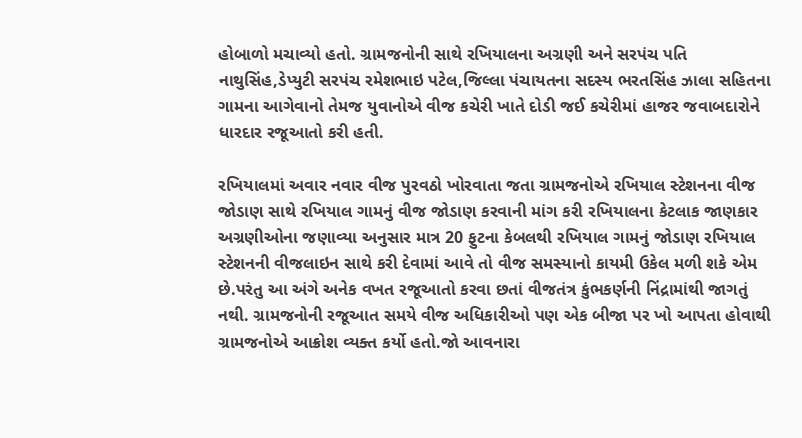હોબાળો મચાવ્યો હતો. ગ્રામજનોની સાથે રખિયાલના અગ્રણી અને સરપંચ પતિ નાથુસિંહ,ડેપ્યુટી સરપંચ રમેશભાઇ પટેલ,જિલ્લા પંચાયતના સદસ્ય ભરતસિંહ ઝાલા સહિતના ગામના આગેવાનો તેમજ યુવાનોએ વીજ કચેરી ખાતે દોડી જઈ કચેરીમાં હાજર જવાબદારોને ધારદાર રજૂઆતો કરી હતી.

રખિયાલમાં અવાર નવાર વીજ પુરવઠો ખોરવાતા જતા ગ્રામજનોએ રખિયાલ સ્ટેશનના વીજ જોડાણ સાથે રખિયાલ ગામનું વીજ જોડાણ કરવાની માંગ કરી રખિયાલના કેટલાક જાણકાર અગ્રણીઓના જણાવ્યા અનુસાર માત્ર 20 ફુટના કેબલથી રખિયાલ ગામનું જોડાણ રખિયાલ સ્ટેશનની વીજલાઇન સાથે કરી દેવામાં આવે તો વીજ સમસ્યાનો કાયમી ઉકેલ મળી શકે એમ છે.પરંતુ આ અંગે અનેક વખત રજૂઆતો કરવા છતાં વીજતંત્ર કુંભકર્ણની નિંદ્રામાંથી જાગતું નથી. ગ્રામજનોની રજૂઆત સમયે વીજ અધિકારીઓ પણ એક બીજા પર ખો આપતા હોવાથી ગ્રામજનોએ આક્રોશ વ્યક્ત કર્યો હતો.જો આવનારા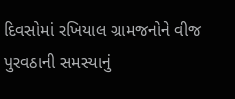દિવસોમાં રખિયાલ ગ્રામજનોને વીજ પુરવઠાની સમસ્યાનું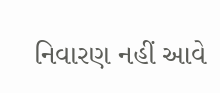નિવારણ નહીં આવે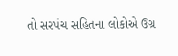તો સરપંચ સહિતના લોકોએ ઉગ્ર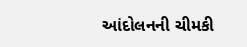આંદોલનની ચીમકી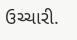ઉચ્ચારી.